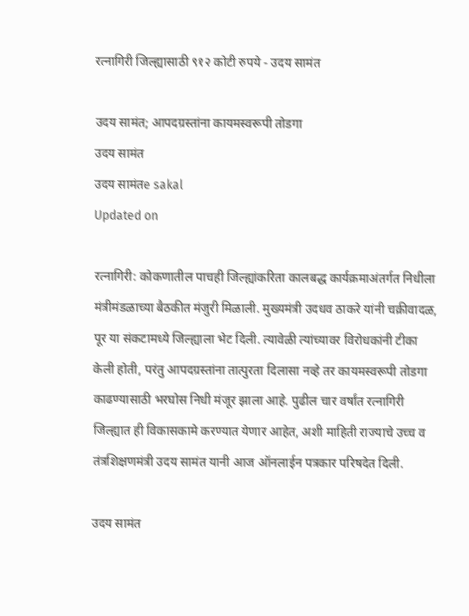रत्नागिरी जिल्ह्यासाठी ९१२ कोटी रुपये - उदय सामंत

उदय सामंत; आपदग्रस्तांना कायमस्वरूपी तोडगा
उदय सामंत
उदय सामंतe sakal
Updated on

रत्नागिरी: कोकणातील पाचही जिल्ह्यांकरिता कालबद्ध कार्यक्रमाअंतर्गत निधीला मंत्रीमंडळाच्या बैठकीत मंजुरी मिळाली. मुख्यमंत्री उदधव ठाकरे यांनी चक्रीवादळ, पूर या संकटामध्ये जिल्ह्याला भेट दिली. त्यावेळी त्यांच्यावर विरोधकांनी टीका केली होती, परंतु आपदग्रस्तांना तात्पुरता दिलासा नव्हे तर कायमस्वरूपी तोडगा काढण्यासाठी भरघोस निधी मंजूर झाला आहे. पुढील चार वर्षांत रत्नागिरी जिल्ह्यात ही विकासकामे करण्यात येणार आहेत, अशी माहिती राज्याचे उच्च व तंत्रशिक्षणमंत्री उदय सामंत यानी आज ऑनलाईन पत्रकार परिषदेत दिली.

उदय सामंत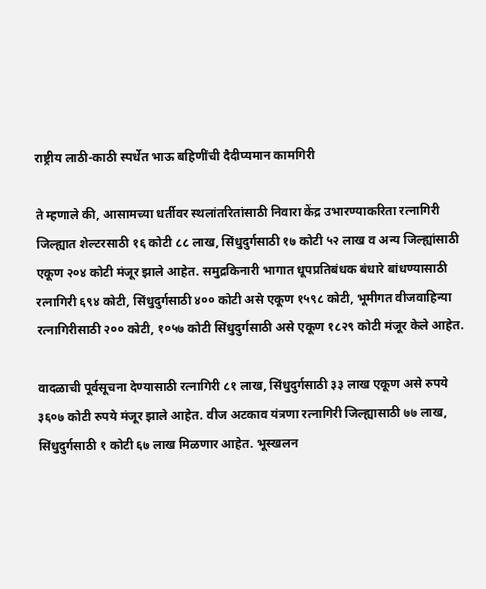राष्ट्रीय लाठी-काठी स्पर्धेत भाऊ बहिणींची दैदीप्यमान कामगिरी

ते म्हणाले की, आसामच्या धर्तीवर स्थलांतरितांसाठी निवारा केंद्र उभारण्याकरिता रत्नागिरी जिल्ह्यात शेल्टरसाठी १६ कोटी ८८ लाख, सिंधुदुर्गसाठी १७ कोटी ५२ लाख व अन्य जिल्ह्यांसाठी एकूण २०४ कोटी मंजूर झाले आहेत. समुद्रकिनारी भागात धूपप्रतिबंधक बंधारे बांधण्यासाठी रत्नागिरी ६९४ कोटी, सिंधुदुर्गसाठी ४०० कोटी असे एकूण १५९८ कोटी, भूमीगत वीजवाहिन्या रत्नागिरीसाठी २०० कोटी, १०५७ कोटी सिंधुदुर्गसाठी असे एकूण १८२९ कोटी मंजूर केले आहेत.

वादळाची पूर्वसूचना देण्यासाठी रत्नागिरी ८१ लाख, सिंधुदुर्गसाठी ३३ लाख एकूण असे रुपये ३६०७ कोटी रुपये मंजूर झाले आहेत. वीज अटकाव यंत्रणा रत्नागिरी जिल्ह्यासाठी ७७ लाख, सिंधुदुर्गसाठी १ कोटी ६७ लाख मिळणार आहेत. भूस्खलन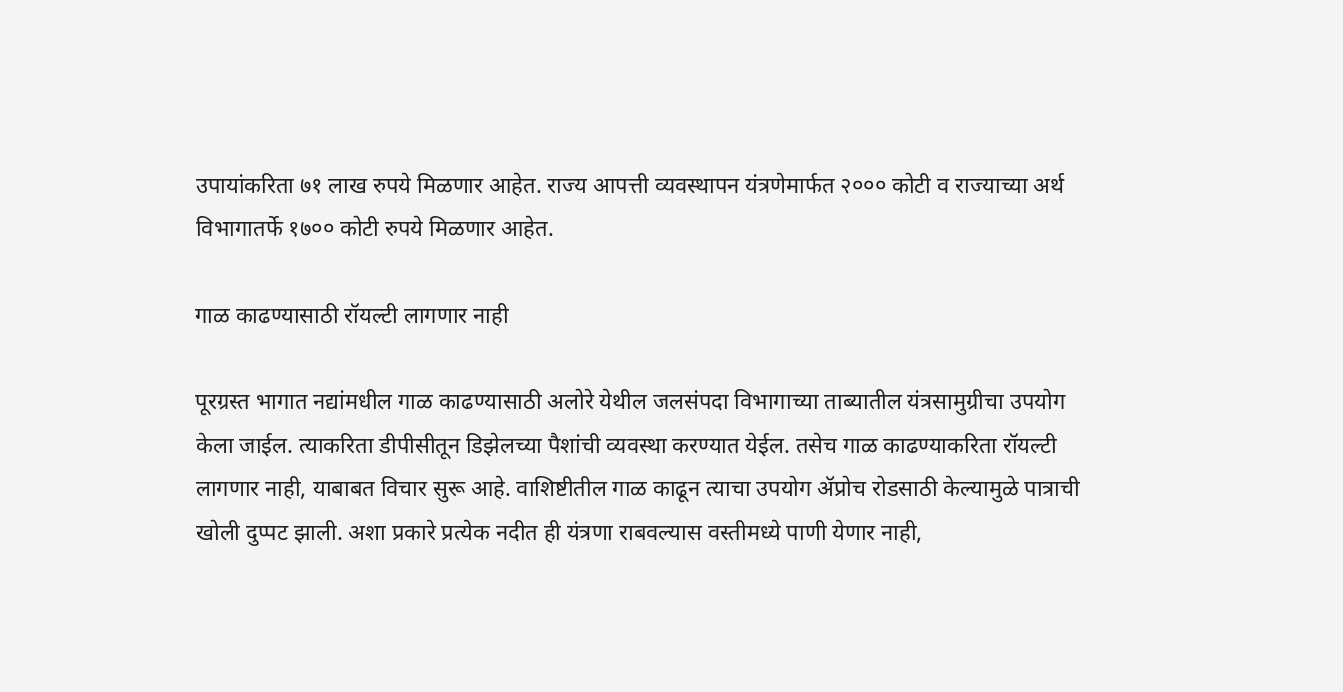उपायांकरिता ७१ लाख रुपये मिळणार आहेत. राज्य आपत्ती व्यवस्थापन यंत्रणेमार्फत २००० कोटी व राज्याच्या अर्थ विभागातर्फे १७०० कोटी रुपये मिळणार आहेत.

गाळ काढण्यासाठी रॉयल्टी लागणार नाही

पूरग्रस्त भागात नद्यांमधील गाळ काढण्यासाठी अलोरे येथील जलसंपदा विभागाच्या ताब्यातील यंत्रसामुग्रीचा उपयोग केला जाईल. त्याकरिता डीपीसीतून डिझेलच्या पैशांची व्यवस्था करण्यात येईल. तसेच गाळ काढण्याकरिता रॉयल्टी लागणार नाही, याबाबत विचार सुरू आहे. वाशिष्टीतील गाळ काढून त्याचा उपयोग ॲप्रोच रोडसाठी केल्यामुळे पात्राची खोली दुप्पट झाली. अशा प्रकारे प्रत्येक नदीत ही यंत्रणा राबवल्यास वस्तीमध्ये पाणी येणार नाही,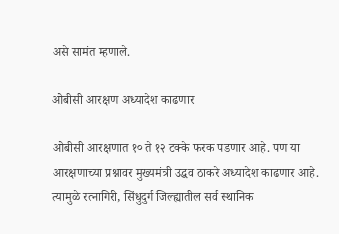असे सामंत म्हणाले.

ओबीसी आरक्षण अध्यादेश काढणार

ओबीसी आरक्षणात १० ते १२ टक्के फरक पडणार आहे. पण या आरक्षणाच्या प्रश्नावर मुख्यमंत्री उद्धव ठाकरे अध्यादेश काढणार आहे. त्यामुळे रत्नागिरी, सिंधुदुर्ग जिल्ह्यातील सर्व स्थानिक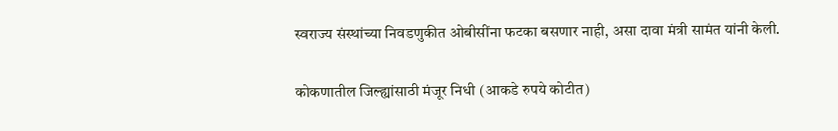स्वराज्य संस्थांच्या निवडणुकीत ओबीसींना फटका बसणार नाही, असा दावा मंत्री सामंत यांनी केली.

कोकणातील जिल्ह्यांसाठी मंजूर निधी (आकडे रुपये कोटीत)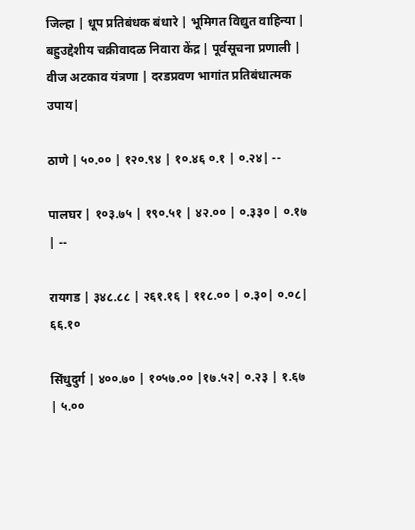जिल्हा | धूप प्रतिबंधक बंधारे | भूमिगत विद्युत वाहिन्या | बहुउद्देशीय चक्रीवादळ निवारा केंद्र | पूर्वसूचना प्रणाली | वीज अटकाव यंत्रणा | दरडप्रवण भागांत प्रतिबंधात्मक उपाय|

ठाणे | ५०.०० | १२०.९४ | १०.४६ ०.१ | ०.२४| --

पालघर | १०३.७५ | १९०.५१ | ४२.०० | ०.३३० | ०.१७ | --

रायगड | ३४८.८८ | २६१.१६ | ११८.०० | ०.३०| ०.०८| ६६.१०

सिंधुदुर्ग | ४००.७० | १०५७.०० |१७.५२| ०.२३ | १.६७ | ५.००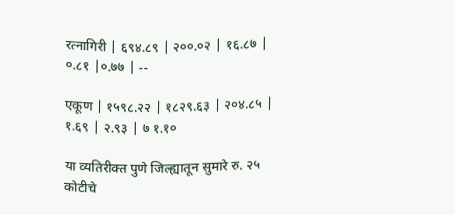रत्नागिरी | ६९४.८९ | २००.०२ | १६.८७ | ०.८१ |०.७७ | --

एकूण | १५९८.२२ | १८२९.६३ | २०४.८५ | १.६९ | २.९३ | ७ १.१०

या व्यतिरीक्त पुणे जिल्ह्यातून सुमारे रु. २५ कोटीचे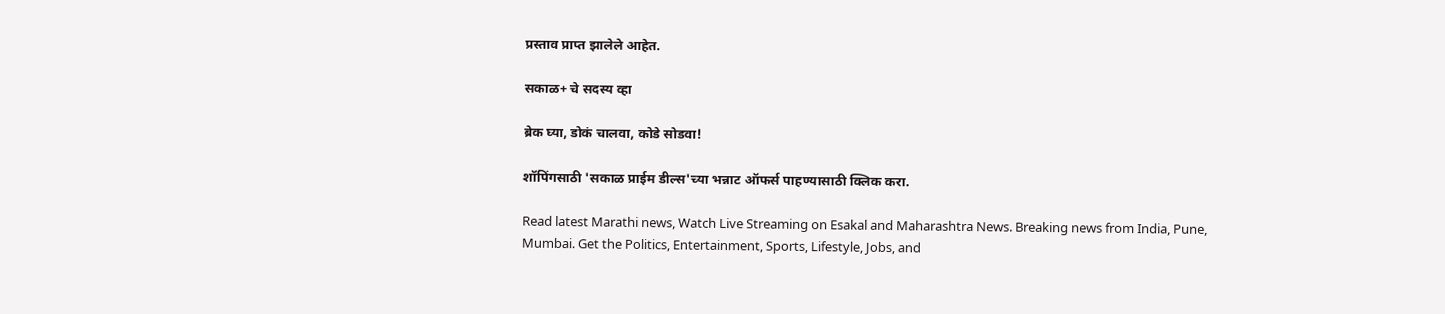प्रस्ताव प्राप्त झालेले आहेत.

सकाळ+ चे सदस्य व्हा

ब्रेक घ्या, डोकं चालवा, कोडे सोडवा!

शॉपिंगसाठी 'सकाळ प्राईम डील्स'च्या भन्नाट ऑफर्स पाहण्यासाठी क्लिक करा.

Read latest Marathi news, Watch Live Streaming on Esakal and Maharashtra News. Breaking news from India, Pune, Mumbai. Get the Politics, Entertainment, Sports, Lifestyle, Jobs, and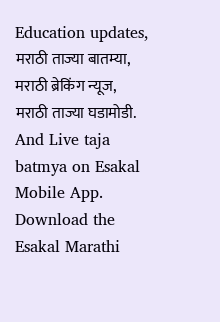Education updates, मराठी ताज्या बातम्या, मराठी ब्रेकिंग न्यूज, मराठी ताज्या घडामोडी. And Live taja batmya on Esakal Mobile App. Download the Esakal Marathi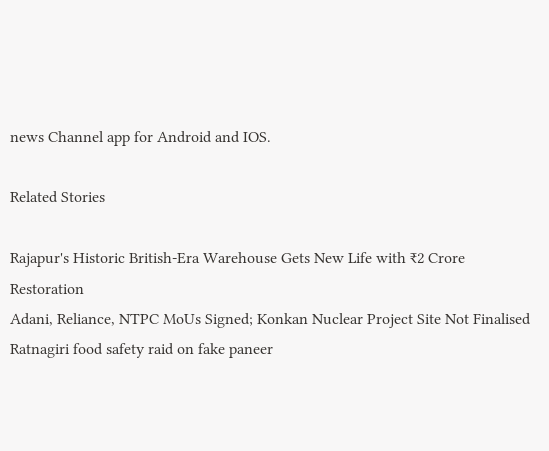news Channel app for Android and IOS.

Related Stories

Rajapur's Historic British-Era Warehouse Gets New Life with ₹2 Crore Restoration
Adani, Reliance, NTPC MoUs Signed; Konkan Nuclear Project Site Not Finalised
Ratnagiri food safety raid on fake paneer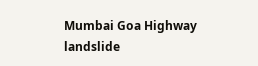Mumbai Goa Highway landslide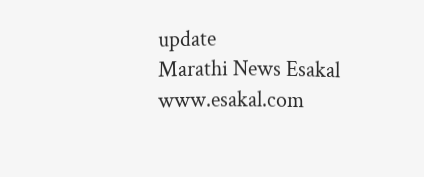update
Marathi News Esakal
www.esakal.com